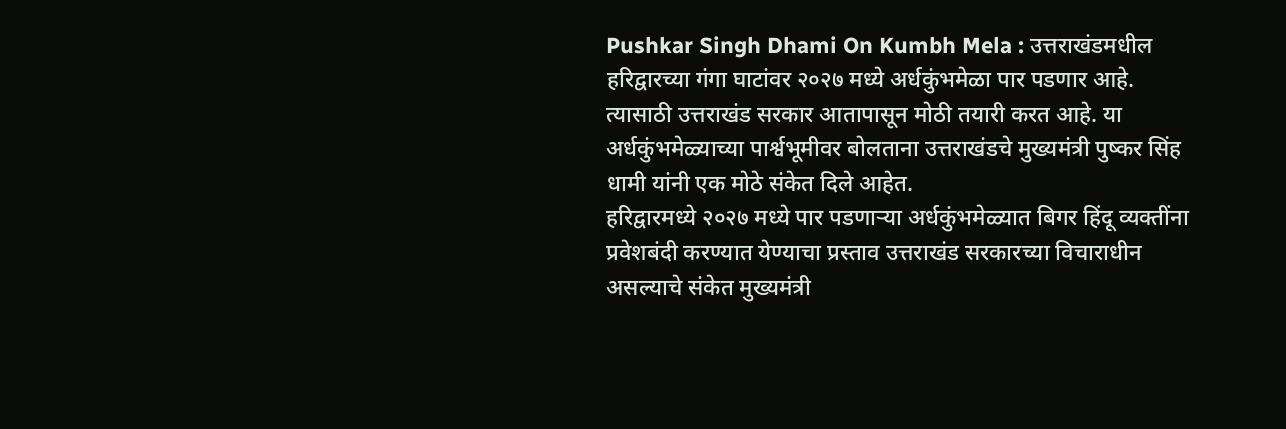Pushkar Singh Dhami On Kumbh Mela : उत्तराखंडमधील हरिद्वारच्या गंगा घाटांवर २०२७ मध्ये अर्धकुंभमेळा पार पडणार आहे. त्यासाठी उत्तराखंड सरकार आतापासून मोठी तयारी करत आहे. या अर्धकुंभमेळ्याच्या पार्श्वभूमीवर बोलताना उत्तराखंडचे मुख्यमंत्री पुष्कर सिंह धामी यांनी एक मोठे संकेत दिले आहेत.
हरिद्वारमध्ये २०२७ मध्ये पार पडणाऱ्या अर्धकुंभमेळ्यात बिगर हिंदू व्यक्तींना प्रवेशबंदी करण्यात येण्याचा प्रस्ताव उत्तराखंड सरकारच्या विचाराधीन असल्याचे संकेत मुख्यमंत्री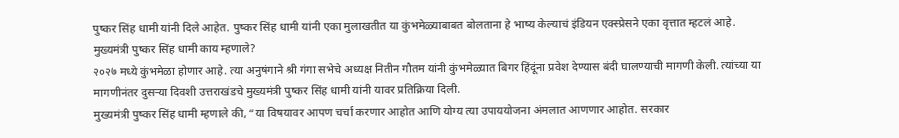पुष्कर सिंह धामी यांनी दिले आहेत. पुष्कर सिंह धामी यांनी एका मुलाखतीत या कुंभमेळ्याबाबत बोलताना हे भाष्य केल्याचं इंडियन एक्स्प्रेसने एका वृत्तात म्हटलं आहे.
मुख्यमंत्री पुष्कर सिंह धामी काय म्हणाले?
२०२७ मध्ये कुंभमेळा होणार आहे. त्या अनुषंगाने श्री गंगा सभेचे अध्यक्ष नितीन गौतम यांनी कुंभमेळ्यात बिगर हिंदूंना प्रवेश देण्यास बंदी घालण्याची मागणी केली. त्यांच्या या मागणीनंतर दुसऱ्या दिवशी उत्तराखंडचे मुख्यमंत्री पुष्कर सिंह धामी यांनी यावर प्रतिक्रिया दिली.
मुख्यमंत्री पुष्कर सिंह धामी म्हणाले की, “या विषयावर आपण चर्चा करणार आहोत आणि योग्य त्या उपाययोजना अंमलात आणणार आहोत. सरकार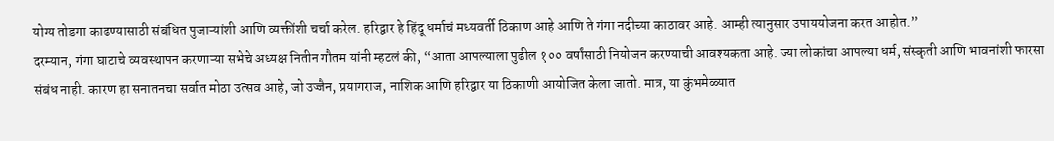योग्य तोडगा काढण्यासाठी संबंधित पुजाऱ्यांशी आणि व्यक्तींशी चर्चा करेल. हरिद्वार हे हिंदू धर्माचं मध्यवर्ती ठिकाण आहे आणि ते गंगा नदीच्या काठावर आहे. आम्ही त्यानुसार उपाययोजना करत आहोत.”
दरम्यान, गंगा घाटाचे व्यवस्थापन करणाऱ्या सभेचे अध्यक्ष नितीन गौतम यांनी म्हटलं की, “आता आपल्याला पुढील १०० वर्षांसाठी नियोजन करण्याची आवश्यकता आहे. ज्या लोकांचा आपल्या धर्म, संस्कृती आणि भावनांशी फारसा संबंध नाही. कारण हा सनातनचा सर्वात मोठा उत्सव आहे, जो उज्जैन, प्रयागराज, नाशिक आणि हरिद्वार या ठिकाणी आयोजित केला जातो. मात्र, या कुंभमेळ्यात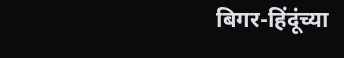बिगर-हिंदूंच्या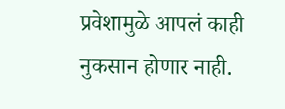प्रवेशामुळे आपलं काही नुकसान होणार नाही.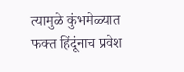त्यामुळे कुंभमेळ्यात फक्त हिंदूंनाच प्रवेश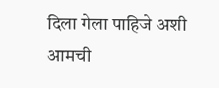दिला गेला पाहिजे अशी आमची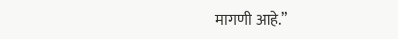मागणी आहे.”